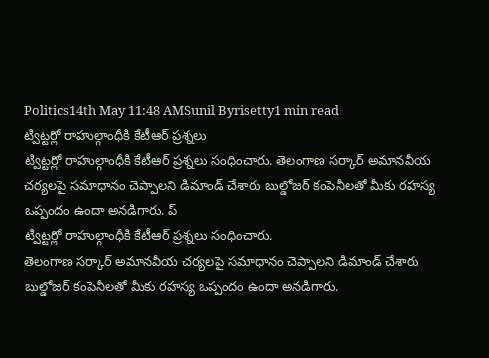Politics14th May 11:48 AMSunil Byrisetty1 min read
ట్విట్టర్లో రాహుల్గాంధీకి కేటీఆర్ ప్రశ్నలు
ట్విట్టర్లో రాహుల్గాంధీకి కేటీఆర్ ప్రశ్నలు సంధించారు. తెలంగాణ సర్కార్ అమానవీయ చర్యలపై సమాధానం చెప్పాలని డిమాండ్ చేశారు బుల్డోజర్ కంపెనీలతో మీకు రహస్య ఒప్పందం ఉందా అనడిగారు. ప్
ట్విట్టర్లో రాహుల్గాంధీకి కేటీఆర్ ప్రశ్నలు సంధించారు.
తెలంగాణ సర్కార్ అమానవీయ చర్యలపై సమాధానం చెప్పాలని డిమాండ్ చేశారు బుల్డోజర్ కంపెనీలతో మీకు రహస్య ఒప్పందం ఉందా అనడిగారు.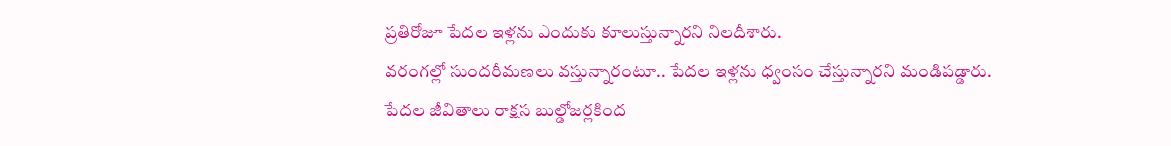ప్రతిరోజూ పేదల ఇళ్లను ఎందుకు కూలుస్తున్నారని నిలదీశారు.
వరంగల్లో సుందరీమణలు వస్తున్నారంటూ.. పేదల ఇళ్లను ధ్వంసం చేస్తున్నారని మండిపడ్డారు.
పేదల జీవితాలు రాక్షస బుల్డోజర్లకింద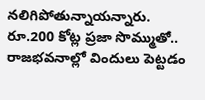నలిగిపోతున్నాయన్నారు.
రూ.200 కోట్ల ప్రజా సొమ్ముతో.. రాజభవనాల్లో విందులు పెట్టడం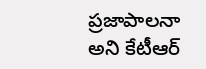ప్రజాపాలనా అని కేటీఆర్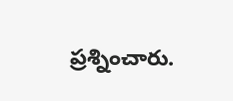ప్రశ్నించారు.